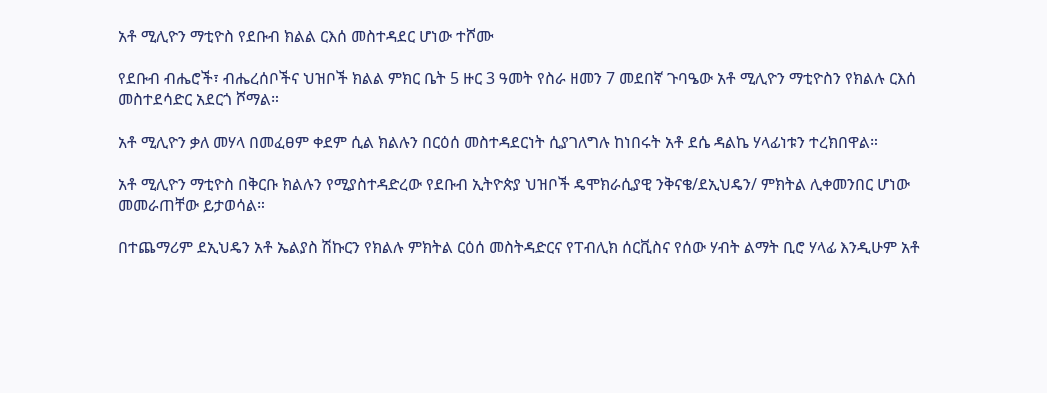አቶ ሚሊዮን ማቲዮስ የደቡብ ክልል ርእሰ መስተዳደር ሆነው ተሾሙ

የደቡብ ብሔሮች፣ ብሔረሰቦችና ህዝቦች ክልል ምክር ቤት 5 ዙር 3 ዓመት የስራ ዘመን 7 መደበኛ ጉባዔው አቶ ሚሊዮን ማቲዮስን የክልሉ ርእሰ መስተደሳድር አደርጎ ሾማል።

አቶ ሚሊዮን ቃለ መሃላ በመፈፀም ቀደም ሲል ክልሉን በርዕሰ መስተዳደርነት ሲያገለግሉ ከነበሩት አቶ ደሴ ዳልኬ ሃላፊነቱን ተረክበዋል።

አቶ ሚሊዮን ማቲዮስ በቅርቡ ክልሉን የሚያስተዳድረው የደቡብ ኢትዮጵያ ህዝቦች ዴሞክራሲያዊ ንቅናቄ/ደኢህዴን/ ምክትል ሊቀመንበር ሆነው መመራጠቸው ይታወሳል።

በተጨማሪም ደኢህዴን አቶ ኤልያስ ሽኩርን የክልሉ ምክትል ርዕሰ መስትዳድርና የፐብሊክ ሰርቪስና የሰው ሃብት ልማት ቢሮ ሃላፊ እንዲሁም አቶ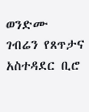ወንድሙ ገብሬን የጸጥታና አስተዳደር ቢሮ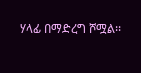ሃላፊ በማድረግ ሾሟል፡፡